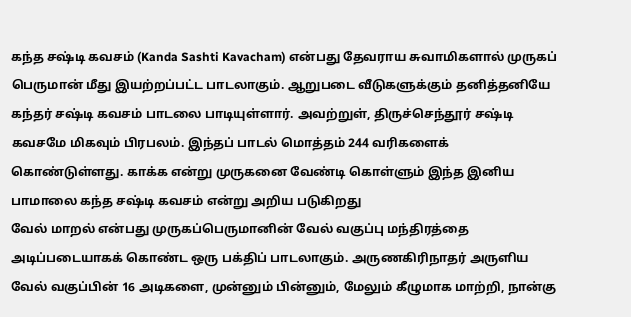கந்த சஷ்டி கவசம் (Kanda Sashti Kavacham) என்பது தேவராய சுவாமிகளால் முருகப் பெருமான் மீது இயற்றப்பட்ட பாடலாகும். ஆறுபடை வீடுகளுக்கும் தனித்தனியே கந்தர் சஷ்டி கவசம் பாடலை பாடியுள்ளார். அவற்றுள், திருச்செந்தூர் சஷ்டி கவசமே மிகவும் பிரபலம். இந்தப் பாடல் மொத்தம் 244 வரிகளைக் கொண்டுள்ளது. காக்க என்று முருகனை வேண்டி கொள்ளும் இந்த இனிய பாமாலை கந்த சஷ்டி கவசம் என்று அறிய படுகிறது
வேல் மாறல் என்பது முருகப்பெருமானின் வேல் வகுப்பு மந்திரத்தை அடிப்படையாகக் கொண்ட ஒரு பக்திப் பாடலாகும். அருணகிரிநாதர் அருளிய வேல் வகுப்பின் 16 அடிகளை, முன்னும் பின்னும், மேலும் கீழுமாக மாற்றி, நான்கு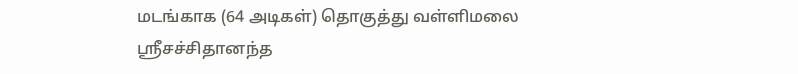மடங்காக (64 அடிகள்) தொகுத்து வள்ளிமலை ஸ்ரீசச்சிதானந்த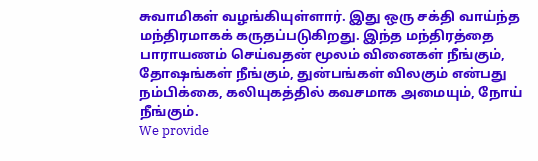சுவாமிகள் வழங்கியுள்ளார். இது ஒரு சக்தி வாய்ந்த மந்திரமாகக் கருதப்படுகிறது. இந்த மந்திரத்தை பாராயணம் செய்வதன் மூலம் வினைகள் நீங்கும், தோஷங்கள் நீங்கும், துன்பங்கள் விலகும் என்பது நம்பிக்கை, கலியுகத்தில் கவசமாக அமையும், நோய் நீங்கும்.
We provide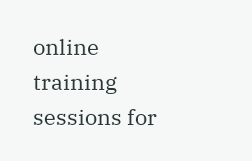online training sessions for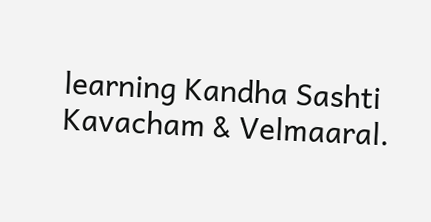learning Kandha Sashti Kavacham & Velmaaral.